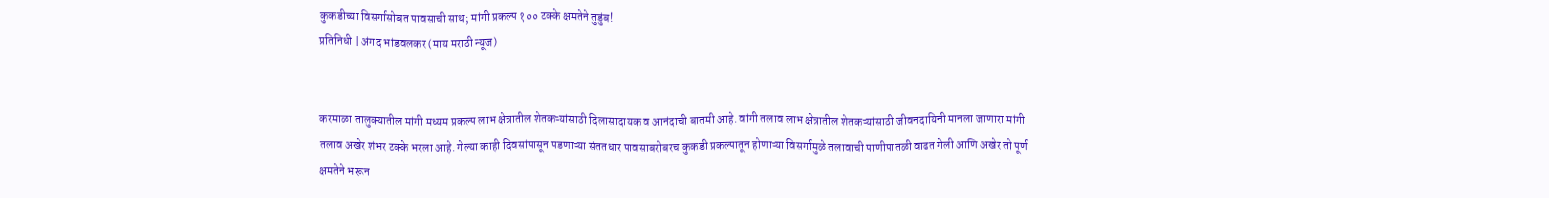कुकडीच्या विसर्गासोबत पावसाची साथ; मांगी प्रकल्प १०० टक्के क्षमतेने तुडुंब!
प्रतिनिधी | अंगद भांडवलकर (माय मराठी न्यूज)


करमाळा तालुक्यातील मांगी मध्यम प्रकल्प लाभ क्षेत्रातील शेतकऱ्यांसाठी दिलासादायक व आनंदाची बातमी आहे. वांगी तलाव लाभ क्षेत्रातील शेतकऱ्यांसाठी जीवनदायिनी मानला जाणारा मांगी तलाव अखेर शंभर टक्के भरला आहे. गेल्या काही दिवसांपासून पडणाऱ्या संततधार पावसाबरोबरच कुकडी प्रकल्पातून होणाऱ्या विसर्गामुळे तलावाची पाणीपातळी वाढत गेली आणि अखेर तो पूर्ण क्षमतेने भरून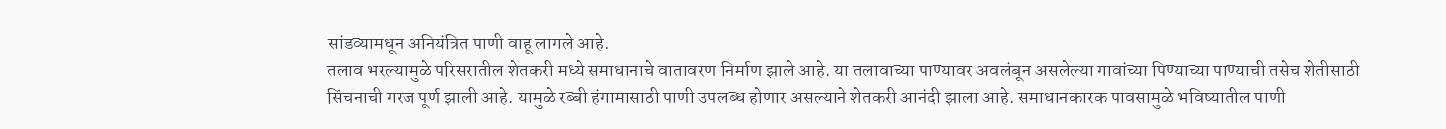सांडव्यामधून अनियंत्रित पाणी वाहू लागले आहे.
तलाव भरल्यामुळे परिसरातील शेतकरी मध्ये समाधानाचे वातावरण निर्माण झाले आहे. या तलावाच्या पाण्यावर अवलंबून असलेल्या गावांच्या पिण्याच्या पाण्याची तसेच शेतीसाठी सिंचनाची गरज पूर्ण झाली आहे. यामुळे रब्बी हंगामासाठी पाणी उपलब्ध होणार असल्याने शेतकरी आनंदी झाला आहे. समाधानकारक पावसामुळे भविष्यातील पाणी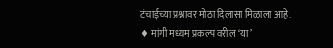टंचाईच्या प्रश्नावर मोठा दिलासा मिळाला आहे.
♦ मांगी मध्यम प्रकल्प वरील ‘या’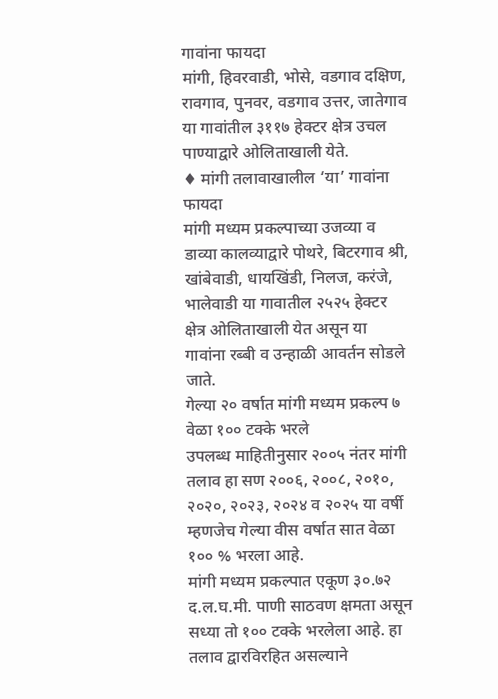गावांना फायदा
मांगी, हिवरवाडी, भोसे, वडगाव दक्षिण, रावगाव, पुनवर, वडगाव उत्तर, जातेगाव या गावांतील ३११७ हेक्टर क्षेत्र उचल पाण्याद्वारे ओलिताखाली येते.
♦ मांगी तलावाखालील ‘या’ गावांना फायदा
मांगी मध्यम प्रकल्पाच्या उजव्या व डाव्या कालव्याद्वारे पोथरे, बिटरगाव श्री, खांबेवाडी, धायखिंडी, निलज, करंजे, भालेवाडी या गावातील २५२५ हेक्टर क्षेत्र ओलिताखाली येत असून या गावांना रब्बी व उन्हाळी आवर्तन सोडले जाते.
गेल्या २० वर्षात मांगी मध्यम प्रकल्प ७ वेळा १०० टक्के भरले
उपलब्ध माहितीनुसार २००५ नंतर मांगी तलाव हा सण २००६, २००८, २०१०, २०२०, २०२३, २०२४ व २०२५ या वर्षी म्हणजेच गेल्या वीस वर्षात सात वेळा १०० % भरला आहे.
मांगी मध्यम प्रकल्पात एकूण ३०.७२ द.ल.घ.मी. पाणी साठवण क्षमता असून सध्या तो १०० टक्के भरलेला आहे. हा तलाव द्वारविरहित असल्याने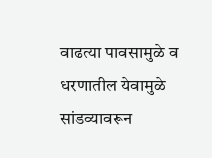वाढत्या पावसामुळे व धरणातील येवामुळे सांडव्यावरून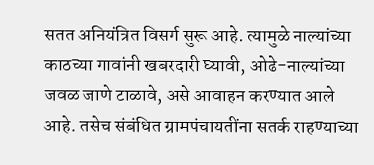सतत अनियंत्रित विसर्ग सुरू आहे. त्यामुळे नाल्यांच्या काठच्या गावांनी खबरदारी घ्यावी, ओढे-नाल्यांच्या जवळ जाणे टाळावे, असे आवाहन करण्यात आले आहे. तसेच संबंधित ग्रामपंचायतींना सतर्क राहण्याच्या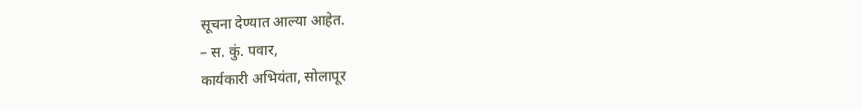सूचना देण्यात आल्या आहेत.
– स. कुं. पवार,
कार्यकारी अभियंता, सोलापूर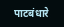पाटबंधारे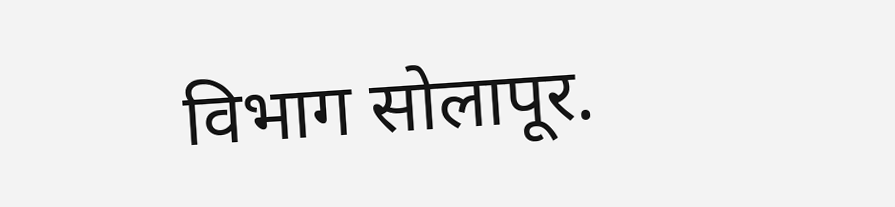विभाग सोलापूर.